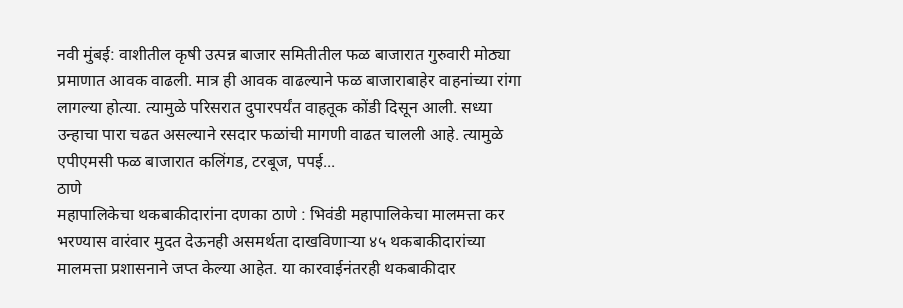नवी मुंबई: वाशीतील कृषी उत्पन्न बाजार समितीतील फळ बाजारात गुरुवारी मोठ्या प्रमाणात आवक वाढली. मात्र ही आवक वाढल्याने फळ बाजाराबाहेर वाहनांच्या रांगा लागल्या होत्या. त्यामुळे परिसरात दुपारपर्यंत वाहतूक कोंडी दिसून आली. सध्या उन्हाचा पारा चढत असल्याने रसदार फळांची मागणी वाढत चालली आहे. त्यामुळे एपीएमसी फळ बाजारात कलिंगड, टरबूज, पपई...
ठाणे
महापालिकेचा थकबाकीदारांना दणका ठाणे : भिवंडी महापालिकेचा मालमत्ता कर भरण्यास वारंवार मुदत देऊनही असमर्थता दाखविणाऱ्या ४५ थकबाकीदारांच्या मालमत्ता प्रशासनाने जप्त केल्या आहेत. या कारवाईनंतरही थकबाकीदार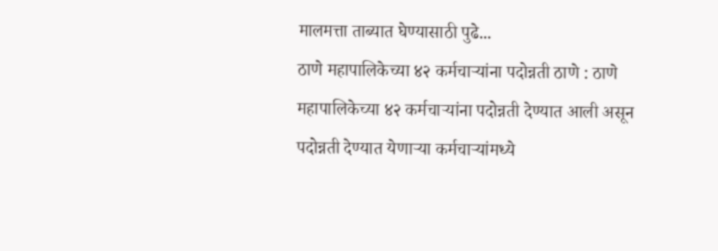मालमत्ता ताब्यात घेण्यासाठी पुढे...
ठाणे महापालिकेच्या ४२ कर्मचाऱ्यांना पदोन्नती ठाणे : ठाणे महापालिकेच्या ४२ कर्मचाऱ्यांना पदोन्नती देण्यात आली असून पदोन्नती देण्यात येणाऱ्या कर्मचाऱ्यांमध्ये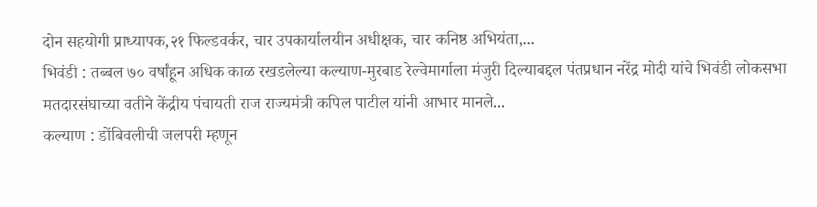दोन सहयोगी प्राध्यापक,२१ फिल्डवर्कर, चार उपकार्यालयीन अधीक्षक, चार कनिष्ठ अभियंता,...
भिवंडी : तब्बल ७० वर्षांहून अधिक काळ रखडलेल्या कल्याण-मुरबाड रेल्वेमार्गाला मंजुरी दिल्याबद्दल पंतप्रधान नरेंद्र मोदी यांचे भिवंडी लोकसभा मतदारसंघाच्या वतीने केंद्रीय पंचायती राज राज्यमंत्री कपिल पाटील यांनी आभार मानले...
कल्याण : डोंबिवलीची जलपरी म्हणून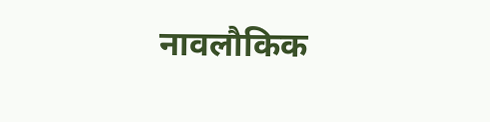नावलौकिक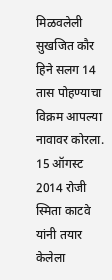मिळवलेली सुखजित कौर हिने सलग 14 तास पोहण्याचा विक्रम आपल्या नावावर कोरला. 15 ऑगस्ट 2014 रोजी स्मिता काटवे यांनी तयार केलेला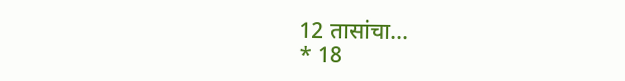12 तासांचा...
* 18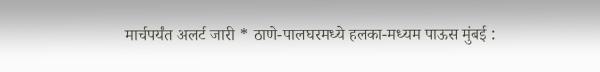मार्चपर्यंत अलर्ट जारी * ठाणे-पालघरमध्ये हलका-मध्यम पाऊस मुंबई :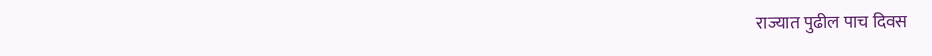राज्यात पुढील पाच दिवस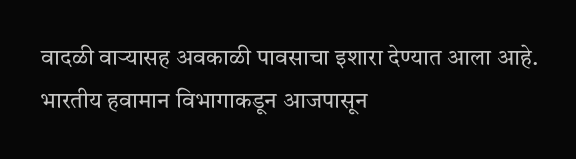वादळी वाऱ्यासह अवकाळी पावसाचा इशारा देण्यात आला आहे. भारतीय हवामान विभागाकडून आजपासून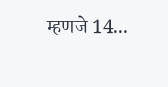म्हणजे 14...